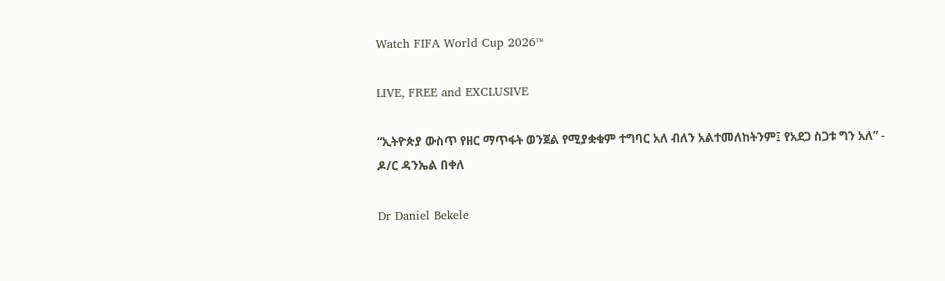Watch FIFA World Cup 2026™

LIVE, FREE and EXCLUSIVE

“ኢትዮጵያ ውስጥ የዘር ማጥፋት ወንጀል የሚያቋቁም ተግባር አለ ብለን አልተመለከትንም፤ የአደጋ ስጋቱ ግን አለ” - ዶ/ር ዳንኤል በቀለ

Dr Daniel Bekele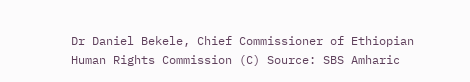Dr Daniel Bekele, Chief Commissioner of Ethiopian Human Rights Commission (C) Source: SBS Amharic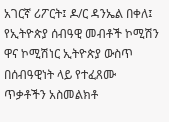አገርኛ ሪፖርት፤ ዶ/ር ዳንኤል በቀለ፤ የኢትዮጵያ ሰብዓዊ መብቶች ኮሚሽን ዋና ኮሚሽነር ኢትዮጵያ ውስጥ በሰብዓዊነት ላይ የተፈጸሙ ጥቃቶችን አስመልክቶ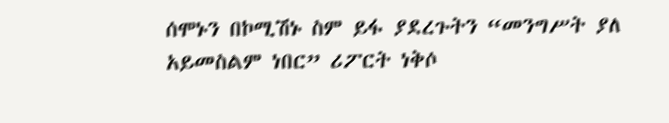ሰሞኑን በኮሚሽኑ ስም ይፋ ያደረጉትን “መንግሥት ያለ አይመስልም ነበር” ሪፖርት ነቅሶ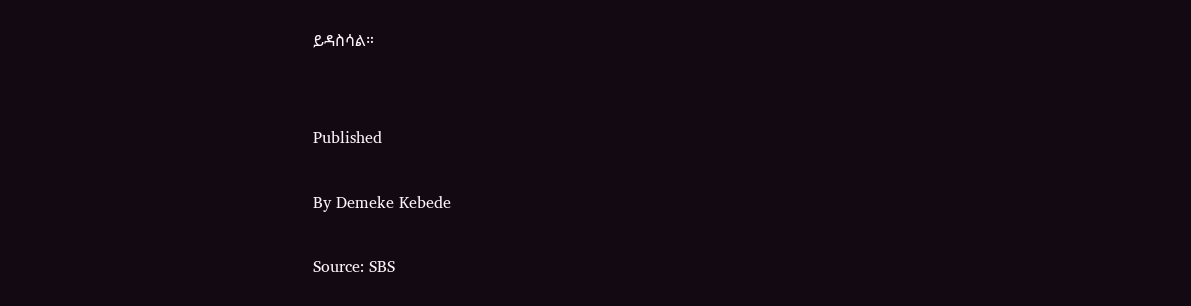ይዳስሳል።


Published

By Demeke Kebede

Source: SBS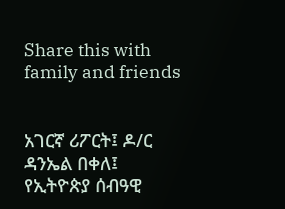Share this with family and friends


አገርኛ ሪፖርት፤ ዶ/ር ዳንኤል በቀለ፤ የኢትዮጵያ ሰብዓዊ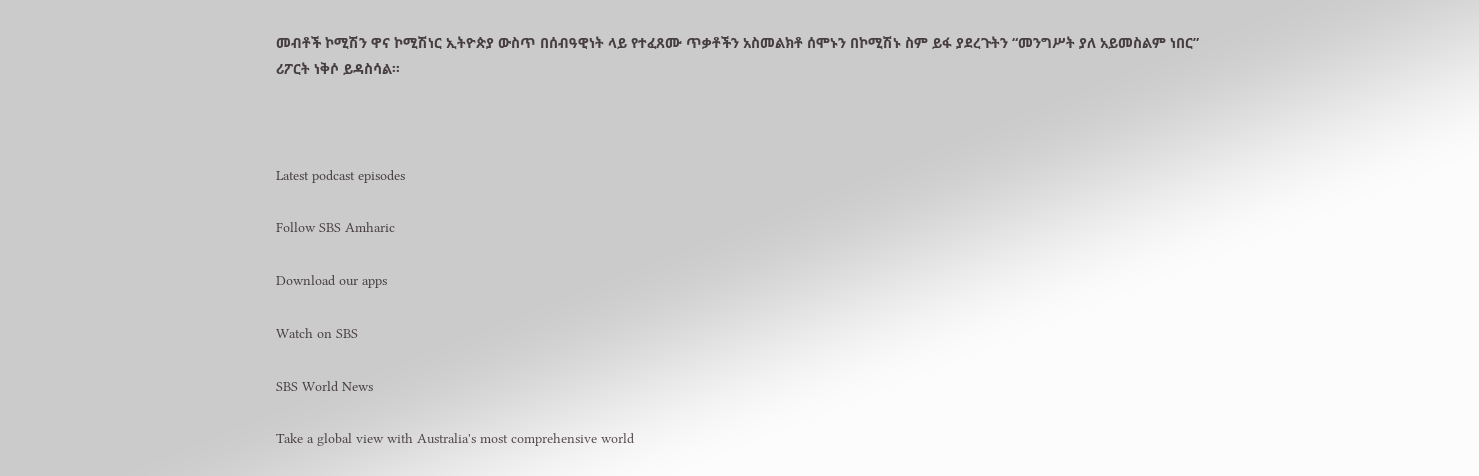መብቶች ኮሚሽን ዋና ኮሚሽነር ኢትዮጵያ ውስጥ በሰብዓዊነት ላይ የተፈጸሙ ጥቃቶችን አስመልክቶ ሰሞኑን በኮሚሽኑ ስም ይፋ ያደረጉትን “መንግሥት ያለ አይመስልም ነበር” ሪፖርት ነቅሶ ይዳስሳል።



Latest podcast episodes

Follow SBS Amharic

Download our apps

Watch on SBS

SBS World News

Take a global view with Australia's most comprehensive world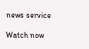news service

Watch now